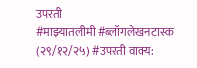उपरती
#माझ्यातलीमी #ब्लॉगलेखनटास्क (२९/१२/२५) #उपरती वाक्य: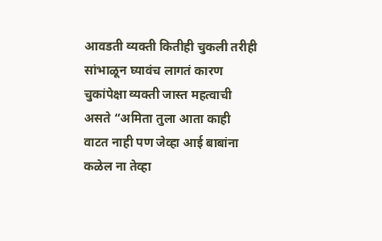आवडती व्यक्ती कितीही चुकली तरीही सांभाळून घ्यावंच लागतं कारण चुकांपेक्षा व्यक्ती जास्त महत्वाची असते “अमिता तुला आता काही वाटत नाही पण जेव्हा आई बाबांना कळेल ना तेव्हा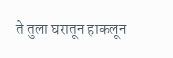ते तुला घरातून हाकलून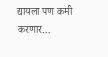द्यायला पण कमी करणार…